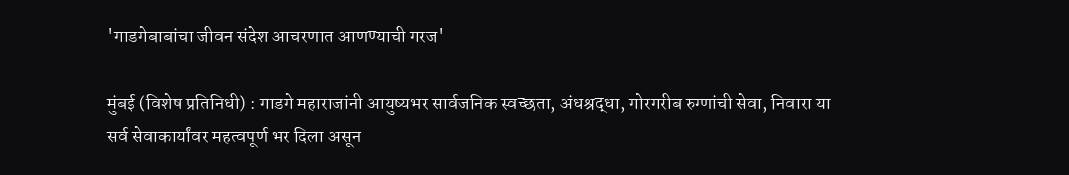'गाडगेबाबांचा जीवन संदेश आचरणात आणण्याची गरज'

मुंबई (विशेष प्रतिनिधी) : गाडगे महाराजांनी आयुष्यभर सार्वजनिक स्वच्छता, अंधश्रद्धा, गोरगरीब रुग्णांची सेवा, निवारा या सर्व सेवाकार्यांवर महत्वपूर्ण भर दिला असून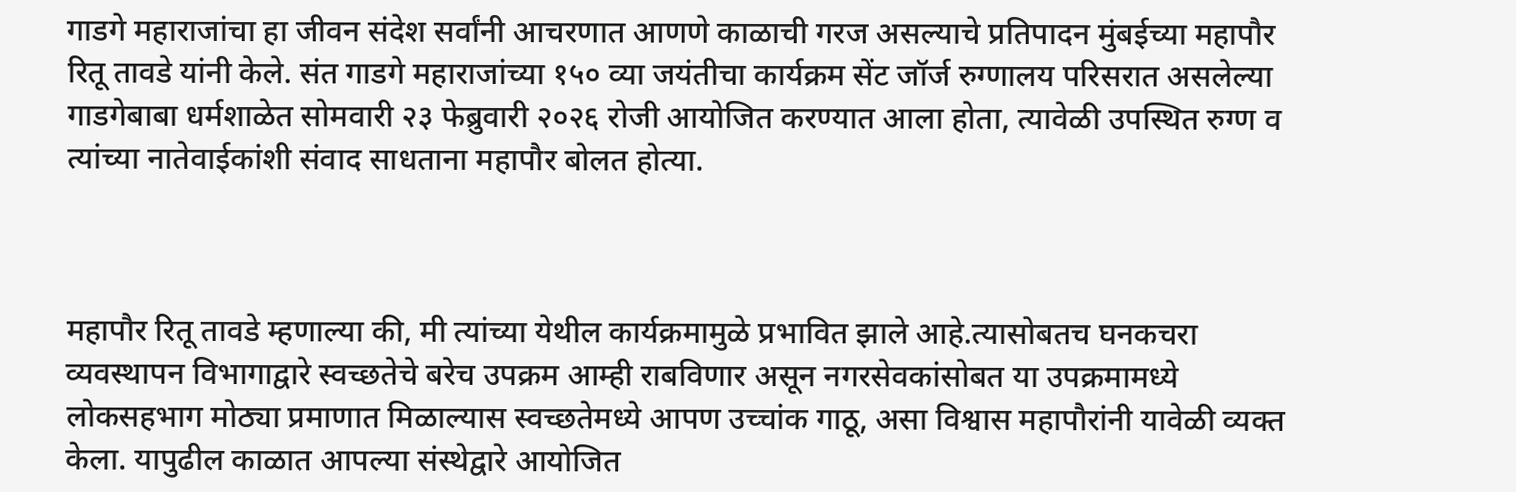गाडगे महाराजांचा हा जीवन संदेश सर्वांनी आचरणात आणणे काळाची गरज असल्याचे प्रतिपादन मुंबईच्या महापौर रितू तावडे यांनी केले. संत गाडगे महाराजांच्या १५० व्या जयंतीचा कार्यक्रम सेंट जॉर्ज रुग्णालय परिसरात असलेल्या गाडगेबाबा धर्मशाळेत सोमवारी २३ फेब्रुवारी २०२६ रोजी आयोजित करण्यात आला होता, त्यावेळी उपस्थित रुग्ण व त्यांच्या नातेवाईकांशी संवाद साधताना महापौर बोलत होत्या.



महापौर रितू तावडे म्हणाल्या की, मी त्यांच्या येथील कार्यक्रमामुळे प्रभावित झाले आहे.त्यासोबतच घनकचरा व्यवस्थापन विभागाद्वारे स्वच्छतेचे बरेच उपक्रम आम्ही राबविणार असून नगरसेवकांसोबत या उपक्रमामध्ये लोकसहभाग मोठ्या प्रमाणात मिळाल्यास स्वच्छतेमध्ये आपण उच्चांक गाठू, असा विश्वास महापौरांनी यावेळी व्यक्त केला. यापुढील काळात आपल्या संस्थेद्वारे आयोजित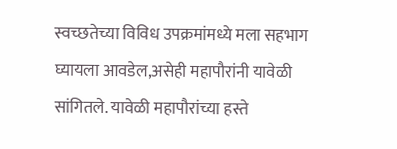स्वच्छतेच्या विविध उपक्रमांमध्ये मला सहभाग घ्यायला आवडेल,असेही महापौरांनी यावेळी सांगितले. यावेळी महापौरांच्या हस्ते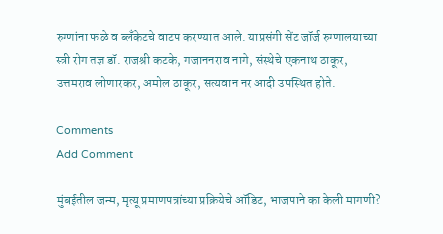रुग्णांना फळे व ब्लॅंकेटचे वाटप करण्यात आले. याप्रसंगी सेंट जॉर्ज रुग्णालयाच्या स्त्री रोग तज्ञ डॉ. राजश्री कटके, गजाननराव नागे, संस्थेचे एकनाथ ठाकूर, उत्तमराव लोणारकर, अमोल ठाकूर, सत्यवान नर आदी उपस्थित होते.

Comments
Add Comment

मुंबईतील जन्म, मृत्यू प्रमाणपत्रांच्या प्रक्रियेचे ऑडिट, भाजपाने का केली मागणी?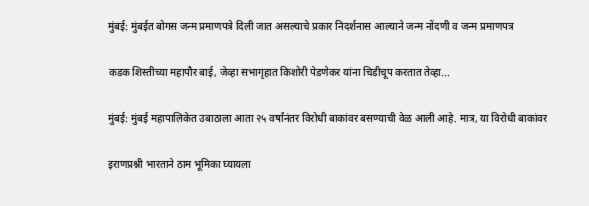मुंबई: मुंबईत बोगस जन्म प्रमाणपत्रे दिली जात असल्याचे प्रकार निदर्शनास आल्याने जन्म नोंदणी व जन्म प्रमाणपत्र

कडक शिस्तीच्या महापौर बाई, जेव्हा सभागृहात किशोरी पेडणेकर यांना चिडीचूप करतात तेव्हा...

मुंबई: मुंबई महापालिकेत उबाठाला आता २५ वर्षांनंतर विरोधी बाकांवर बसण्याची वेळ आली आहे. मात्र, या विरोधी बाकांवर

इराणप्रश्नी भारताने ठाम भूमिका घ्यायला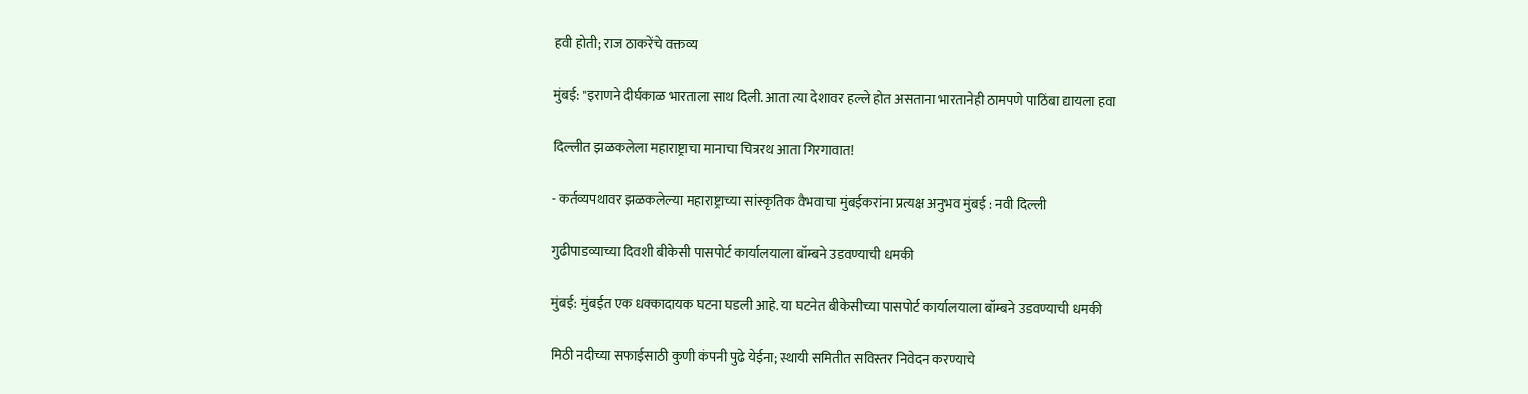हवी होती; राज ठाकरेंचे वक्तव्य

मुंबई: "इराणने दीर्घकाळ भारताला साथ दिली. आता त्या देशावर हल्ले होत असताना भारतानेही ठामपणे पाठिंबा द्यायला हवा

दिल्लीत झळकलेला महाराष्ट्राचा मानाचा चित्ररथ आता गिरगावात!

- कर्तव्यपथावर झळकलेल्या महाराष्ट्राच्या सांस्कृतिक वैभवाचा मुंबईकरांना प्रत्यक्ष अनुभव मुंबई : नवी दिल्ली

गुढीपाडव्याच्या दिवशी बीकेसी पासपोर्ट कार्यालयाला बॉम्बने उडवण्याची धमकी

मुंबई: मुंबईत एक धक्कादायक घटना घडली आहे. या घटनेत बीकेसीच्या पासपोर्ट कार्यालयाला बॉम्बने उडवण्याची धमकी

मिठी नदीच्या सफाईसाठी कुणी कंपनी पुढे येईना; स्थायी समितीत सविस्तर निवेदन करण्याचे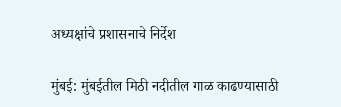अध्यक्षांचे प्रशासनाचे निर्देश

मुंबई: मुंबईतील मिठी नदीतील गाळ काढण्यासाठी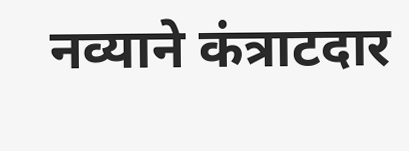नव्याने कंत्राटदार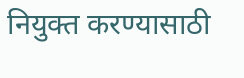नियुक्त करण्यासाठी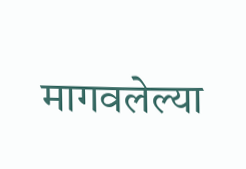मागवलेल्या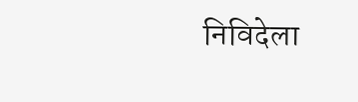निविदेला